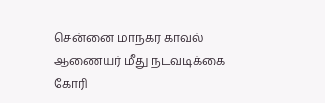சென்னை மாநகர காவல் ஆணையர் மீது நடவடிக்கை கோரி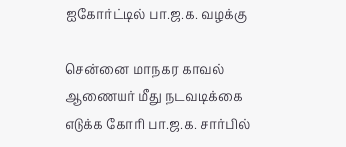ஐகோர்ட்டில் பா.ஜ.க. வழக்கு

சென்னை மாநகர காவல் ஆணையர் மீது நடவடிக்கை எடுக்க கோரி பா.ஜ.க. சார்பில்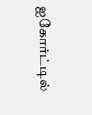ஐகோர்ட்டில்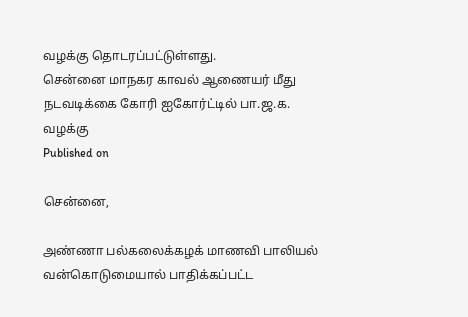வழக்கு தொடரப்பட்டுள்ளது.
சென்னை மாநகர காவல் ஆணையர் மீது நடவடிக்கை கோரி ஐகோர்ட்டில் பா.ஜ.க. வழக்கு
Published on

சென்னை,

அண்ணா பல்கலைக்கழக் மாணவி பாலியல் வன்கொடுமையால் பாதிக்கப்பட்ட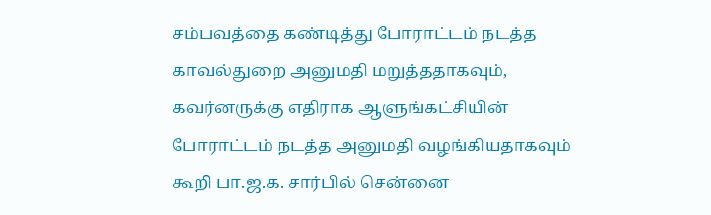சம்பவத்தை கண்டித்து போராட்டம் நடத்த காவல்துறை அனுமதி மறுத்ததாகவும், கவர்னருக்கு எதிராக ஆளுங்கட்சியின் போராட்டம் நடத்த அனுமதி வழங்கியதாகவும் கூறி பா.ஜ.க. சார்பில் சென்னை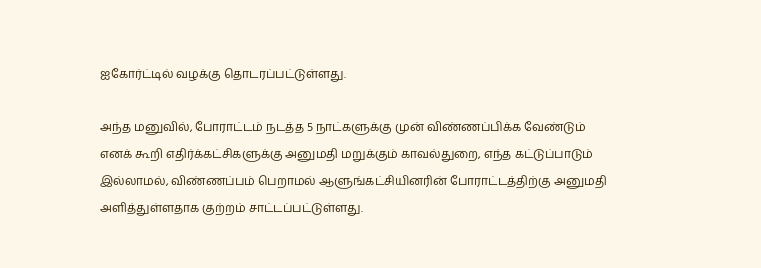ஐகோர்ட்டில் வழக்கு தொடரப்பட்டுள்ளது.

அந்த மனுவில், போராட்டம் நடத்த 5 நாட்களுக்கு முன் விண்ணப்பிக்க வேண்டும் எனக் கூறி எதிர்க்கட்சிகளுக்கு அனுமதி மறுக்கும் காவல்துறை, எந்த கட்டுப்பாடும் இல்லாமல், விண்ணப்பம் பெறாமல் ஆளுங்கட்சியினரின் போராட்டத்திற்கு அனுமதி அளித்துள்ளதாக குற்றம் சாட்டப்பட்டுள்ளது.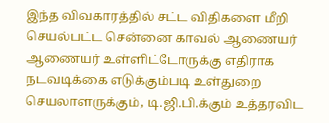இந்த விவகாரத்தில் சட்ட விதிகளை மீறி செயல்பட்ட சென்னை காவல் ஆணையர் ஆணையர் உள்ளிட்டோருக்கு எதிராக நடவடிக்கை எடுக்கும்படி உள்துறை செயலாளருக்கும், டி.ஜி.பி.க்கும் உத்தரவிட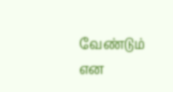வேண்டும் என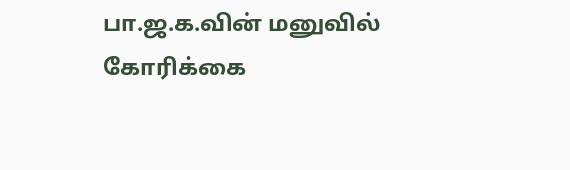பா.ஜ.க.வின் மனுவில் கோரிக்கை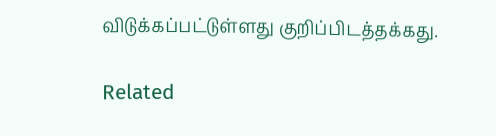விடுக்கப்பட்டுள்ளது குறிப்பிடத்தக்கது.

Related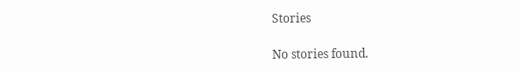Stories

No stories found.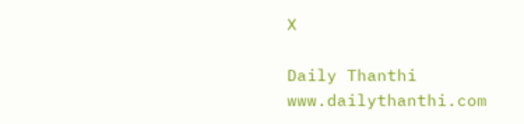X

Daily Thanthi
www.dailythanthi.com